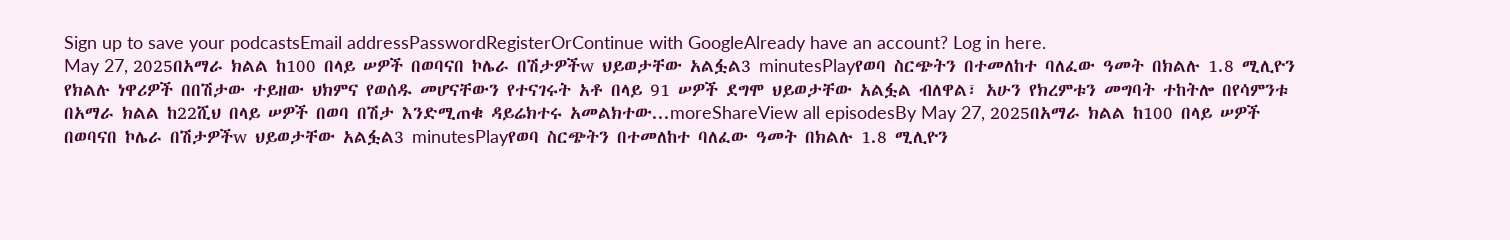Sign up to save your podcastsEmail addressPasswordRegisterOrContinue with GoogleAlready have an account? Log in here.
May 27, 2025በአማራ ክልል ከ100 በላይ ሠዎች በወባናበ ኮሌራ በሽታዎችw ህይወታቸው አልፏል3 minutesPlayየወባ ስርጭትን በተመለከተ ባለፈው ዓመት በክልሉ 1.8 ሚሊዮን የክልሉ ነዋሪዎች በበሽታው ተይዘው ህክምና የወሰዱ መሆናቸውን የተናገሩት አቶ በላይ 91 ሠዎች ደግሞ ህይወታቸው አልፏል ብለዋል፣ አሁን የክረምቱን መግባት ተከትሎ በየሳምንቱ በአማራ ክልል ከ22ሺህ በላይ ሠዎች በወባ በሽታ እንድሚጠቁ ዳይሬክተሩ አመልክተው...moreShareView all episodesBy May 27, 2025በአማራ ክልል ከ100 በላይ ሠዎች በወባናበ ኮሌራ በሽታዎችw ህይወታቸው አልፏል3 minutesPlayየወባ ስርጭትን በተመለከተ ባለፈው ዓመት በክልሉ 1.8 ሚሊዮን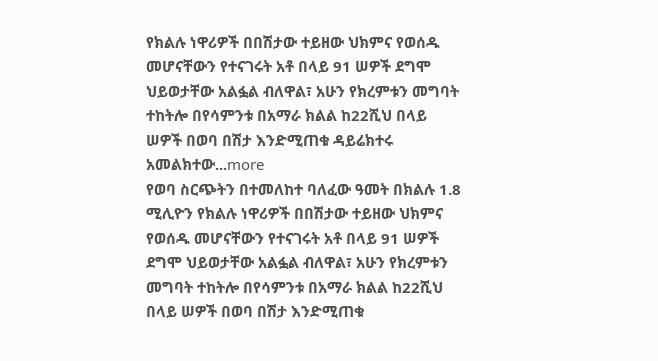የክልሉ ነዋሪዎች በበሽታው ተይዘው ህክምና የወሰዱ መሆናቸውን የተናገሩት አቶ በላይ 91 ሠዎች ደግሞ ህይወታቸው አልፏል ብለዋል፣ አሁን የክረምቱን መግባት ተከትሎ በየሳምንቱ በአማራ ክልል ከ22ሺህ በላይ ሠዎች በወባ በሽታ እንድሚጠቁ ዳይሬክተሩ አመልክተው...more
የወባ ስርጭትን በተመለከተ ባለፈው ዓመት በክልሉ 1.8 ሚሊዮን የክልሉ ነዋሪዎች በበሽታው ተይዘው ህክምና የወሰዱ መሆናቸውን የተናገሩት አቶ በላይ 91 ሠዎች ደግሞ ህይወታቸው አልፏል ብለዋል፣ አሁን የክረምቱን መግባት ተከትሎ በየሳምንቱ በአማራ ክልል ከ22ሺህ በላይ ሠዎች በወባ በሽታ እንድሚጠቁ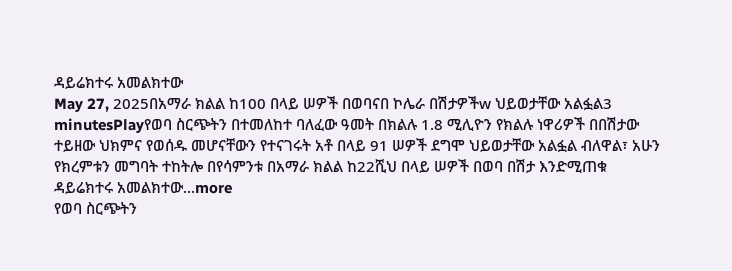ዳይሬክተሩ አመልክተው
May 27, 2025በአማራ ክልል ከ100 በላይ ሠዎች በወባናበ ኮሌራ በሽታዎችw ህይወታቸው አልፏል3 minutesPlayየወባ ስርጭትን በተመለከተ ባለፈው ዓመት በክልሉ 1.8 ሚሊዮን የክልሉ ነዋሪዎች በበሽታው ተይዘው ህክምና የወሰዱ መሆናቸውን የተናገሩት አቶ በላይ 91 ሠዎች ደግሞ ህይወታቸው አልፏል ብለዋል፣ አሁን የክረምቱን መግባት ተከትሎ በየሳምንቱ በአማራ ክልል ከ22ሺህ በላይ ሠዎች በወባ በሽታ እንድሚጠቁ ዳይሬክተሩ አመልክተው...more
የወባ ስርጭትን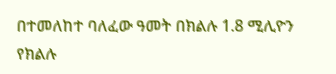በተመለከተ ባለፈው ዓመት በክልሉ 1.8 ሚሊዮን የክልሉ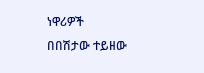ነዋሪዎች በበሽታው ተይዘው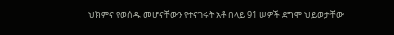ህክምና የወሰዱ መሆናቸውን የተናገሩት አቶ በላይ 91 ሠዎች ደግሞ ህይወታቸው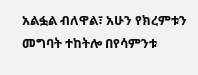አልፏል ብለዋል፣ አሁን የክረምቱን መግባት ተከትሎ በየሳምንቱ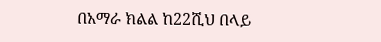በአማራ ክልል ከ22ሺህ በላይ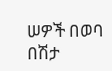ሠዎች በወባ በሽታ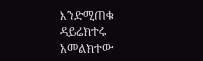እንድሚጠቁ ዳይሬክተሩ አመልክተው